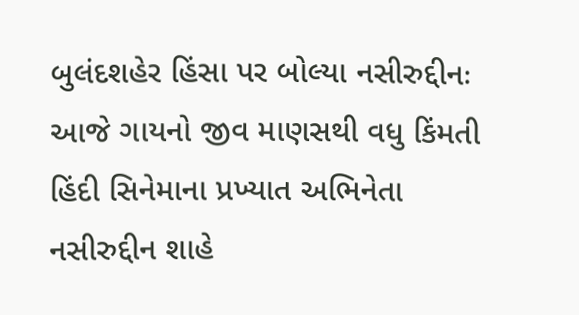બુલંદશહેર હિંસા પર બોલ્યા નસીરુદ્દીનઃ આજે ગાયનો જીવ માણસથી વધુ કિંમતી
હિંદી સિનેમાના પ્રખ્યાત અભિનેતા નસીરુદ્દીન શાહે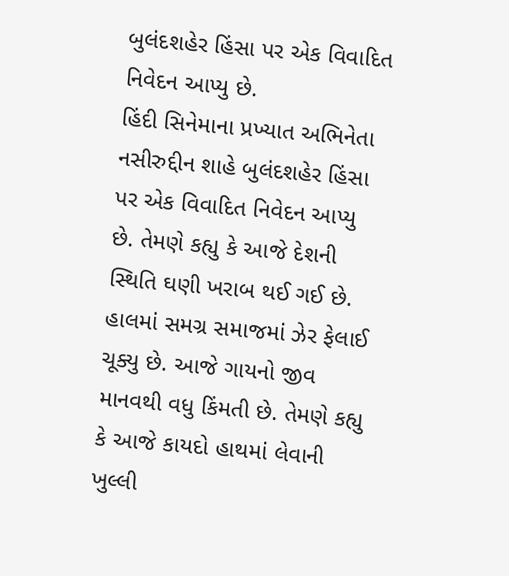બુલંદશહેર હિંસા પર એક વિવાદિત નિવેદન આપ્યુ છે.
હિંદી સિનેમાના પ્રખ્યાત અભિનેતા નસીરુદ્દીન શાહે બુલંદશહેર હિંસા પર એક વિવાદિત નિવેદન આપ્યુ છે. તેમણે કહ્યુ કે આજે દેશની સ્થિતિ ઘણી ખરાબ થઈ ગઈ છે. હાલમાં સમગ્ર સમાજમાં ઝેર ફેલાઈ ચૂક્યુ છે. આજે ગાયનો જીવ માનવથી વધુ કિંમતી છે. તેમણે કહ્યુ કે આજે કાયદો હાથમાં લેવાની ખુલ્લી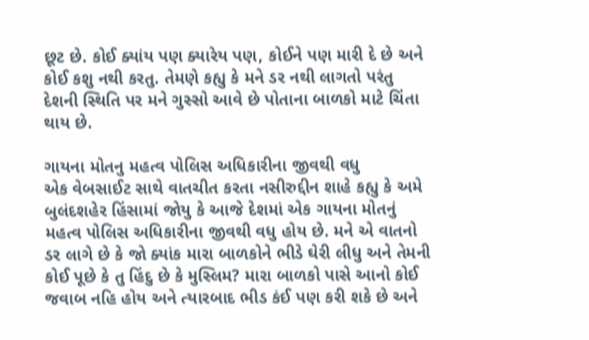છૂટ છે. કોઈ ક્યાંય પણ ક્યારેય પણ, કોઈને પણ મારી દે છે અને કોઈ કશુ નથી કરતુ. તેમણે કહ્યુ કે મને ડર નથી લાગતો પરંતુ દેશની સ્થિતિ પર મને ગુસ્સો આવે છે પોતાના બાળકો માટે ચિંતા થાય છે.

ગાયના મોતનુ મહત્વ પોલિસ અધિકારીના જીવથી વધુ
એક વેબસાઈટ સાથે વાતચીત કરતા નસીરુદ્દીન શાહે કહ્યુ કે અમે બુલંદશહેર હિંસામાં જોયુ કે આજે દેશમાં એક ગાયના મોતનું મહત્વ પોલિસ અધિકારીના જીવથી વધુ હોય છે. મને એ વાતનો ડર લાગે છે કે જો ક્યાંક મારા બાળકોને ભીડે ઘેરી લીધુ અને તેમની કોઈ પૂછે કે તુ હિંદુ છે કે મુસ્લિમ? મારા બાળકો પાસે આનો કોઈ જવાબ નહિ હોય અને ત્યારબાદ ભીડ કંઈ પણ કરી શકે છે અને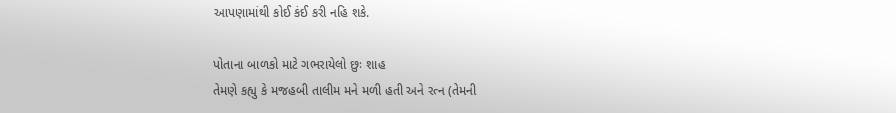આપણામાંથી કોઈ કંઈ કરી નહિ શકે.

પોતાના બાળકો માટે ગભરાયેલો છુઃ શાહ
તેમણે કહ્યુ કે મજહબી તાલીમ મને મળી હતી અને રત્ન (તેમની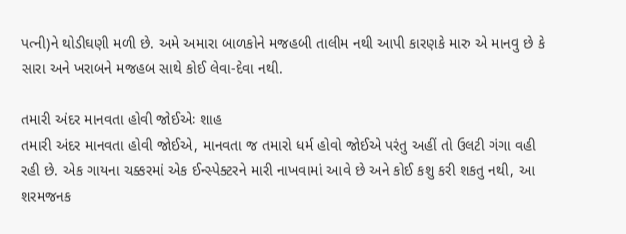પત્ની)ને થોડીઘણી મળી છે. અમે અમારા બાળકોને મજહબી તાલીમ નથી આપી કારણકે મારુ એ માનવુ છે કે સારા અને ખરાબને મજહબ સાથે કોઈ લેવા-દેવા નથી.

તમારી અંદર માનવતા હોવી જોઈએઃ શાહ
તમારી અંદર માનવતા હોવી જોઈએ, માનવતા જ તમારો ધર્મ હોવો જોઈએ પરંતુ અહીં તો ઉલટી ગંગા વહી રહી છે. એક ગાયના ચક્કરમાં એક ઈન્સ્પેક્ટરને મારી નાખવામાં આવે છે અને કોઈ કશુ કરી શકતુ નથી, આ શરમજનક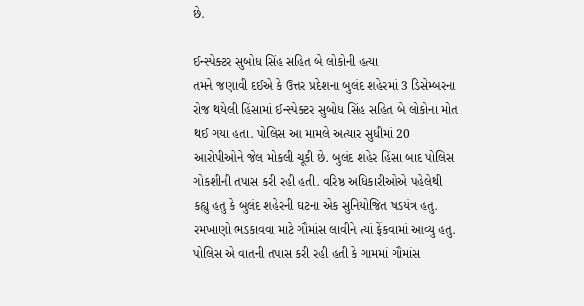છે.

ઈન્સ્પેક્ટર સુબોધ સિંહ સહિત બે લોકોની હત્યા
તમને જણાવી દઈએ કે ઉત્તર પ્રદેશના બુલંદ શહેરમાં 3 ડિસેમ્બરના રોજ થયેલી હિંસામાં ઈન્સ્પેક્ટર સુબોધ સિંહ સહિત બે લોકોના મોત થઈ ગયા હતા. પોલિસ આ મામલે અત્યાર સુધીમાં 20 આરોપીઓને જેલ મોકલી ચૂકી છે. બુલંદ શહેર હિંસા બાદ પોલિસ ગોકશીની તપાસ કરી રહી હતી. વરિષ્ઠ અધિકારીઓએ પહેલેથી કહ્યુ હતુ કે બુલંદ શહેરની ઘટના એક સુનિયોજિત ષડયંત્ર હતુ. રમખાણો ભડકાવવા માટે ગૌમાંસ લાવીને ત્યાં ફેંકવામાં આવ્યુ હતુ. પોલિસ એ વાતની તપાસ કરી રહી હતી કે ગામમાં ગૌમાંસ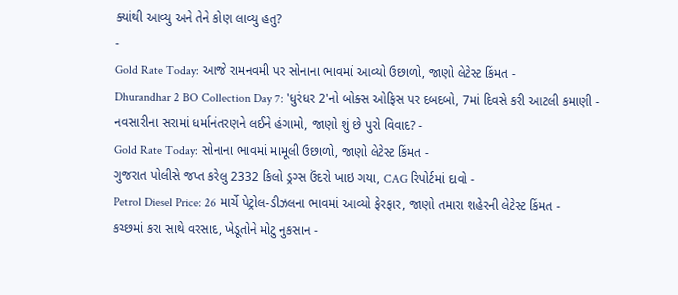ક્યાંથી આવ્યુ અને તેને કોણ લાવ્યુ હતુ?
-
Gold Rate Today: આજે રામનવમી પર સોનાના ભાવમાં આવ્યો ઉછાળો, જાણો લેટેસ્ટ કિંમત -
Dhurandhar 2 BO Collection Day 7: 'ધુરંધર 2'નો બોક્સ ઓફિસ પર દબદબો, 7માં દિવસે કરી આટલી કમાણી -
નવસારીના સરામાં ધર્માનંતરણને લઈને હંગામો, જાણો શું છે પુરો વિવાદ? -
Gold Rate Today: સોનાના ભાવમાં મામૂલી ઉછાળો, જાણો લેટેસ્ટ કિંમત -
ગુજરાત પોલીસે જપ્ત કરેલુ 2332 કિલો ડ્રગ્સ ઉંદરો ખાઇ ગયા, CAG રિપોર્ટમાં દાવો -
Petrol Diesel Price: 26 માર્ચે પેટ્રોલ-ડીઝલના ભાવમાં આવ્યો ફેરફાર, જાણો તમારા શહેરની લેટેસ્ટ કિંમત -
કચ્છમાં કરા સાથે વરસાદ, ખેડૂતોને મોટુ નુકસાન -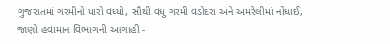ગુજરાતમાં ગરમીનો પારો વધ્યો, સૌથી વધુ ગરમી વડોદરા અને અમરેલીમાં નોંધાઈ, જાણો હવામાન વિભાગની આગાહી -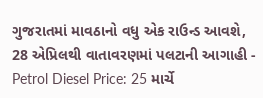ગુજરાતમાં માવઠાનો વધુ એક રાઉન્ડ આવશે, 28 એપ્રિલથી વાતાવરણમાં પલટાની આગાહી -
Petrol Diesel Price: 25 માર્ચે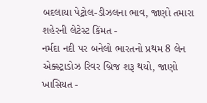બદલાયા પેટ્રોલ-ડીઝલના ભાવ, જાણો તમારા શહેરની લેટેસ્ટ કિંમત -
નર્મદા નદી પર બનેલો ભારતનો પ્રથમ 8 લેન એક્સ્ટ્રાડોઝ રિવર બ્રિજ શરૂ થયો, જાણો ખાસિયત -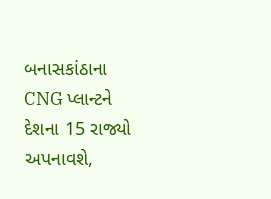બનાસકાંઠાના CNG પ્લાન્ટને દેશના 15 રાજ્યો અપનાવશે,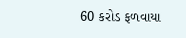60 કરોડ ફળવાયા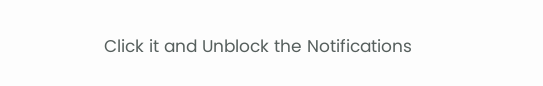Click it and Unblock the Notifications